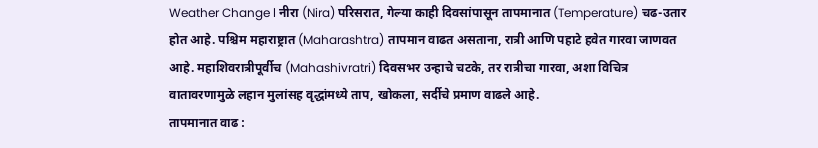Weather Change l नीरा (Nira) परिसरात, गेल्या काही दिवसांपासून तापमानात (Temperature) चढ-उतार होत आहे. पश्चिम महाराष्ट्रात (Maharashtra) तापमान वाढत असताना, रात्री आणि पहाटे हवेत गारवा जाणवत आहे. महाशिवरात्रीपूर्वीच (Mahashivratri) दिवसभर उन्हाचे चटके, तर रात्रीचा गारवा, अशा विचित्र वातावरणामुळे लहान मुलांसह वृद्धांमध्ये ताप, खोकला, सर्दीचे प्रमाण वाढले आहे.
तापमानात वाढ :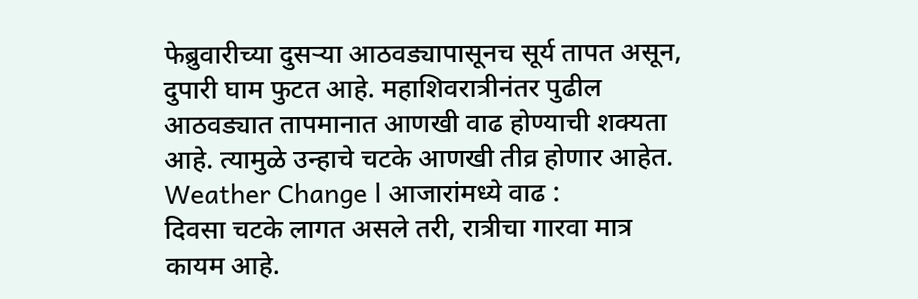फेब्रुवारीच्या दुसऱ्या आठवड्यापासूनच सूर्य तापत असून, दुपारी घाम फुटत आहे. महाशिवरात्रीनंतर पुढील आठवड्यात तापमानात आणखी वाढ होण्याची शक्यता आहे. त्यामुळे उन्हाचे चटके आणखी तीव्र होणार आहेत.
Weather Change l आजारांमध्ये वाढ :
दिवसा चटके लागत असले तरी, रात्रीचा गारवा मात्र कायम आहे.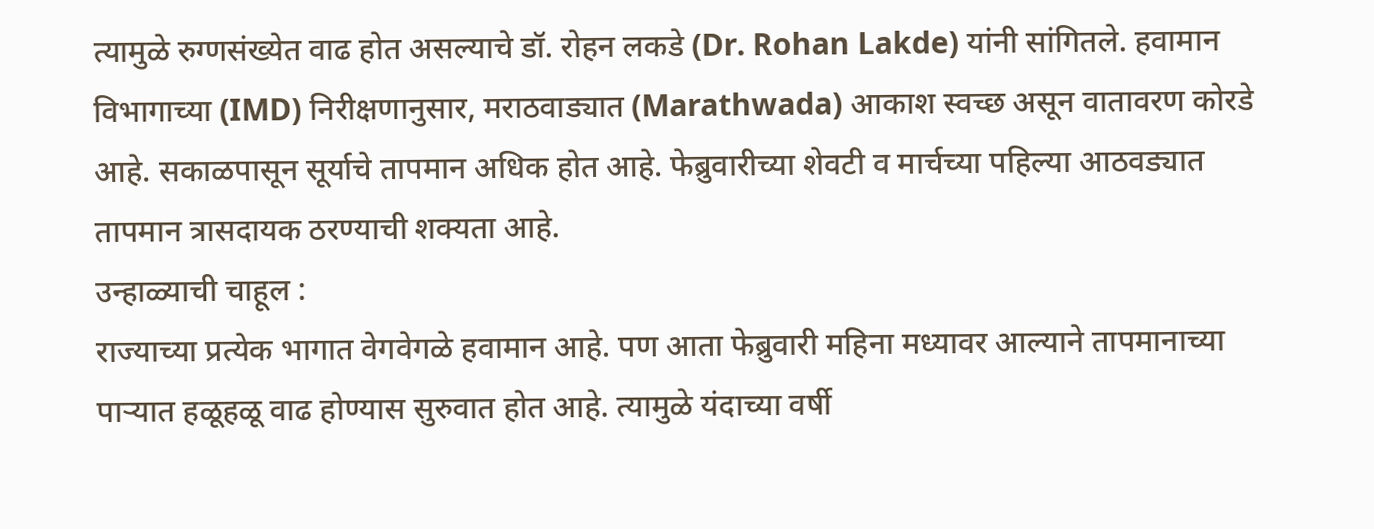त्यामुळे रुग्णसंख्येत वाढ होत असल्याचे डॉ. रोहन लकडे (Dr. Rohan Lakde) यांनी सांगितले. हवामान विभागाच्या (IMD) निरीक्षणानुसार, मराठवाड्यात (Marathwada) आकाश स्वच्छ असून वातावरण कोरडे आहे. सकाळपासून सूर्याचे तापमान अधिक होत आहे. फेब्रुवारीच्या शेवटी व मार्चच्या पहिल्या आठवड्यात तापमान त्रासदायक ठरण्याची शक्यता आहे.
उन्हाळ्याची चाहूल :
राज्याच्या प्रत्येक भागात वेगवेगळे हवामान आहे. पण आता फेब्रुवारी महिना मध्यावर आल्याने तापमानाच्या पाऱ्यात हळूहळू वाढ होण्यास सुरुवात होत आहे. त्यामुळे यंदाच्या वर्षी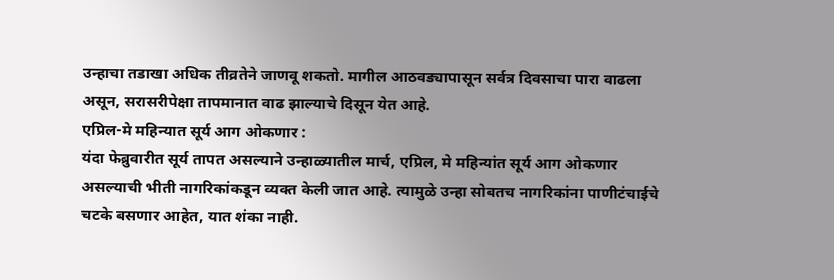उन्हाचा तडाखा अधिक तीव्रतेने जाणवू शकतो. मागील आठवड्यापासून सर्वत्र दिवसाचा पारा वाढला असून, सरासरीपेक्षा तापमानात वाढ झाल्याचे दिसून येत आहे.
एप्रिल-मे महिन्यात सूर्य आग ओकणार :
यंदा फेब्रुवारीत सूर्य तापत असल्याने उन्हाळ्यातील मार्च, एप्रिल, मे महिन्यांत सूर्य आग ओकणार असल्याची भीती नागरिकांकडून व्यक्त केली जात आहे. त्यामुळे उन्हा सोबतच नागरिकांना पाणीटंचाईचे चटके बसणार आहेत, यात शंका नाही.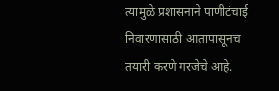त्यामुळे प्रशासनाने पाणीटंचाई निवारणासाठी आतापासूनच तयारी करणे गरजेचे आहे.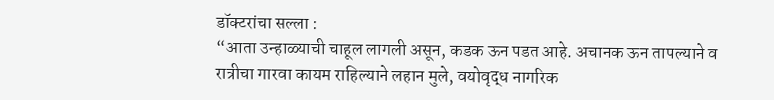डॉक्टरांचा सल्ला :
“आता उन्हाळ्याची चाहूल लागली असून, कडक ऊन पडत आहे. अचानक ऊन तापल्याने व रात्रीचा गारवा कायम राहिल्याने लहान मुले, वयोवृद्ध नागरिक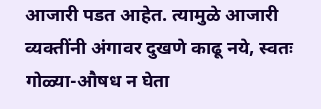आजारी पडत आहेत. त्यामुळे आजारी व्यक्तींनी अंगावर दुखणे काढू नये, स्वतः गोळ्या-औषध न घेता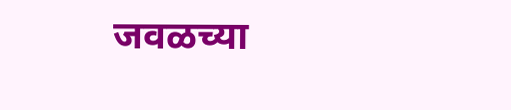जवळच्या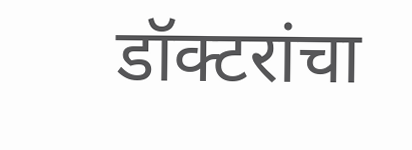डॉक्टरांचा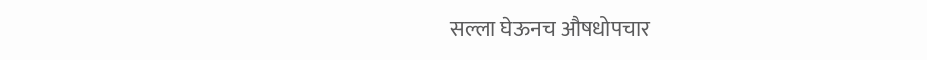सल्ला घेऊनच औषधोपचार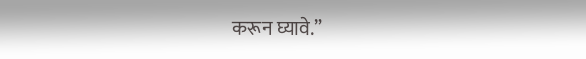करून घ्यावे.”